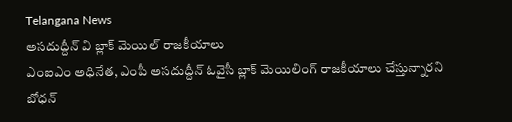Telangana News
అసదుద్దీన్ వి బ్లాక్ మెయిల్ రాజకీయాలు
ఎంఐఎం అధినేత, ఎంపీ అసదుద్దీన్ ఓవైసీ బ్లాక్ మెయిలింగ్ రాజకీయాలు చేస్తున్నారని బోధన్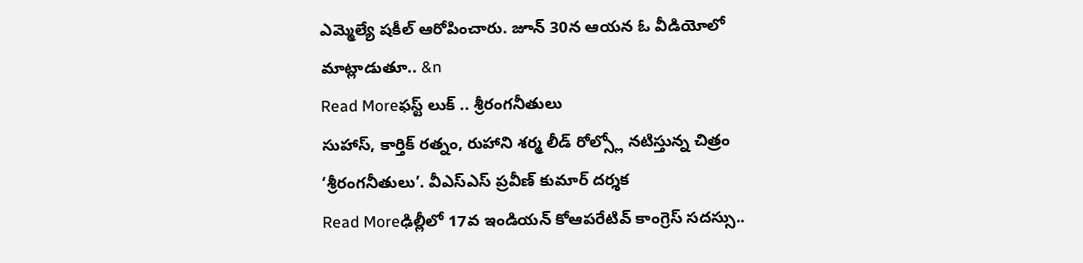ఎమ్మెల్యే షకీల్ ఆరోపించారు. జూన్ 30న ఆయన ఓ వీడియోలో మాట్లాడుతూ.. &n
Read Moreఫస్ట్ లుక్ .. శ్రీరంగనీతులు
సుహాస్, కార్తిక్ రత్నం, రుహాని శర్మ లీడ్ రోల్స్లో నటిస్తున్న చిత్రం ‘శ్రీరంగనీతులు’. వీఎస్ఎస్ ప్రవీణ్ కుమార్ దర్శక
Read Moreఢిల్లీలో 17వ ఇండియన్ కోఆపరేటివ్ కాంగ్రెస్ సదస్సు..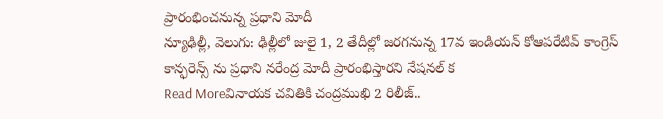ప్రారంభించనున్న ప్రధాని మోదీ
న్యూఢిల్లీ, వెలుగు: ఢిల్లీలో జులై 1, 2 తేదీల్లో జరగనున్న 17వ ఇండియన్ కోఆపరేటివ్ కాంగ్రెస్ కాన్ఫరెన్స్ ను ప్రధాని నరేంద్ర మోదీ ప్రారంభిస్తారని నేషనల్ క
Read Moreవినాయక చవితికి చంద్రముఖి 2 రిలీజ్..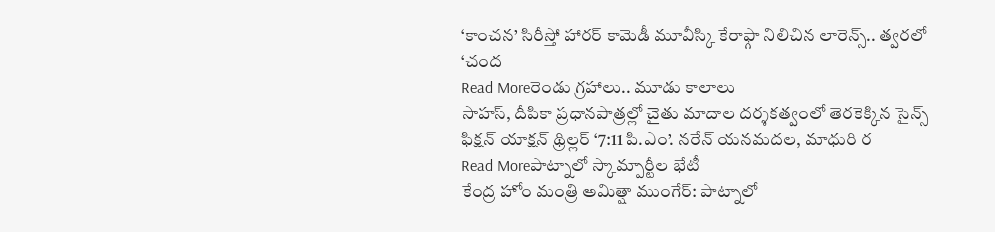‘కాంచన’ సిరీస్తో హారర్ కామెడీ మూవీస్కి కేరాఫ్గా నిలిచిన లారెన్స్.. త్వరలో ‘చంద
Read Moreరెండు గ్రహాలు.. మూడు కాలాలు
సాహస్, దీపికా ప్రధానపాత్రల్లో చైతు మాదాల దర్శకత్వంలో తెరకెక్కిన సైన్స్ ఫిక్షన్ యాక్షన్ థ్రిల్లర్ ‘7:11 పి.ఎం’. నరేన్ యనమదల, మాధురి ర
Read Moreపాట్నాలో స్కామ్పార్టీల భేటీ
కేంద్ర హోం మంత్రి అమిత్షా ముంగేర్: పాట్నాలో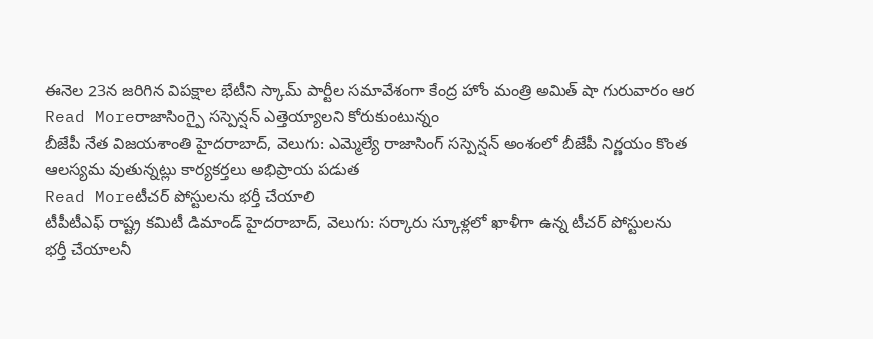ఈనెల 23న జరిగిన విపక్షాల భేటీని స్కామ్ పార్టీల సమావేశంగా కేంద్ర హోం మంత్రి అమిత్ షా గురువారం ఆర
Read Moreరాజాసింగ్పై సస్పెన్షన్ ఎత్తెయ్యాలని కోరుకుంటున్నం
బీజేపీ నేత విజయశాంతి హైదరాబాద్, వెలుగు: ఎమ్మెల్యే రాజాసింగ్ సస్పెన్షన్ అంశంలో బీజేపీ నిర్ణయం కొంత ఆలస్యమ వుతున్నట్లు కార్యకర్తలు అభిప్రాయ పడుత
Read Moreటీచర్ పోస్టులను భర్తీ చేయాలి
టీపీటీఎఫ్ రాష్ట్ర కమిటీ డిమాండ్ హైదరాబాద్, వెలుగు: సర్కారు స్కూళ్లలో ఖాళీగా ఉన్న టీచర్ పోస్టులను భర్తీ చేయాలనీ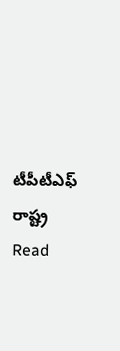టీపీటీఎఫ్ రాష్ట్ర
Read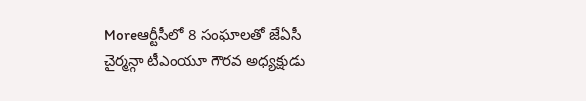Moreఆర్టీసీలో 8 సంఘాలతో జేఏసీ
చైర్మన్గా టీఎంయూ గౌరవ అధ్యక్షుడు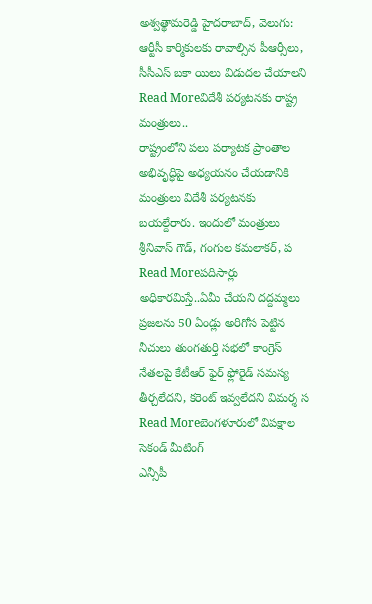అశ్వత్థామరెడ్డి హైదరాబాద్, వెలుగు: ఆర్టీసీ కార్మికులకు రావాల్సిన పీఆర్సీలు, సీసీఎస్ బకా యిలు విడుదల చేయాలని
Read Moreవిదేశీ పర్యటనకు రాష్ట్ర మంత్రులు..
రాష్ట్రంలోని పలు పర్యాటక ప్రాంతాల అభివృద్ధిపై అధ్యయనం చేయడానికి మంత్రులు విదేశీ పర్యటనకు బయల్దేరారు. ఇందులో మంత్రులు శ్రీనివాస్ గౌడ్, గంగుల కమలాకర్, ప
Read Moreపదిసార్లు అధికారమిస్తే..ఏమీ చేయని దద్దమ్మలు
ప్రజలను 50 ఏండ్లు అరిగోస పెట్టిన నీచులు తుంగతుర్తి సభలో కాంగ్రెస్ నేతలపై కేటీఆర్ ఫైర్ ఫ్లోరైడ్ సమస్య తీర్చలేదని, కరెంట్ ఇవ్వలేదని విమర్శ స
Read Moreబెంగళూరులో విపక్షాల సెకండ్ మీటింగ్
ఎన్సీపీ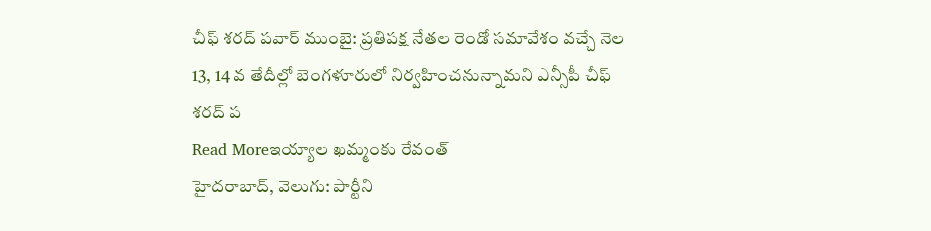చీఫ్ శరద్ పవార్ ముంబై: ప్రతిపక్ష నేతల రెండో సమావేశం వచ్చే నెల 13, 14 వ తేదీల్లో బెంగళూరులో నిర్వహించనున్నామని ఎన్సీపీ చీఫ్ శరద్ ప
Read Moreఇయ్యాల ఖమ్మంకు రేవంత్
హైదరాబాద్, వెలుగు: పార్టీని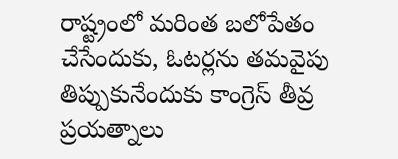రాష్ట్రంలో మరింత బలోపేతం చేసేందుకు, ఓటర్లను తమవైపు తిప్పుకునేందుకు కాంగ్రెస్ తీవ్ర ప్రయత్నాలు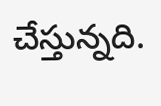చేస్తున్నది.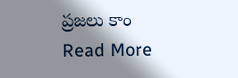ప్రజలు కాం
Read More